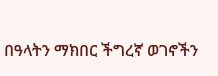በዓላትን ማክበር ችግረኛ ወገኖችን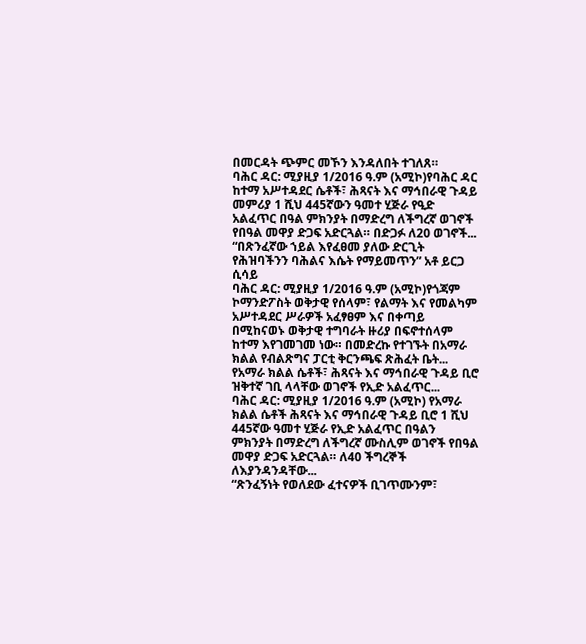በመርዳት ጭምር መኾን እንዳለበት ተገለጸ።
ባሕር ዳር: ሚያዚያ 1/2016 ዓ.ም (አሚኮ)የባሕር ዳር ከተማ አሥተዳደር ሴቶች፣ ሕጻናት እና ማኅበራዊ ጉዳይ መምሪያ 1 ሺህ 445ኛውን ዓመተ ሂጅራ የዒድ አልፈጥር በዓል ምክንያት በማድረግ ለችግረኛ ወገኖች የበዓል መዋያ ድጋፍ አድርጓል። በድጋፉ ለ20 ወገኖች...
“በጽንፈኛው ኀይል እየፈፀመ ያለው ድርጊት የሕዝባችንን ባሕልና እሴት የማይመጥን” አቶ ይርጋ ሲሳይ
ባሕር ዳር: ሚያዚያ 1/2016 ዓ.ም (አሚኮ)የጎጃም ኮማንድፖስት ወቅታዊ የሰላም፣ የልማት እና የመልካም አሥተዳደር ሥራዎች አፈፃፀም እና በቀጣይ በሚከናወኑ ወቅታዊ ተግባራት ዙሪያ በፍኖተሰላም ከተማ እየገመገመ ነው። በመድረኩ የተገኙት በአማራ ክልል የብልጽግና ፓርቲ ቅርንጫፍ ጽሕፈት ቤት...
የአማራ ክልል ሴቶች፣ ሕጻናት እና ማኅበራዊ ጉዳይ ቢሮ ዝቅተኛ ገቢ ላላቸው ወገኖች የኢድ አልፈጥር...
ባሕር ዳር: ሚያዚያ 1/2016 ዓ.ም (አሚኮ) የአማራ ክልል ሴቶች ሕጻናት እና ማኅበራዊ ጉዳይ ቢሮ 1 ሺህ 445ኛው ዓመተ ሂጅራ የኢድ አልፈጥር በዓልን ምክንያት በማድረግ ለችግረኛ ሙስሊም ወገኖች የበዓል መዋያ ድጋፍ አድርጓል። ለ40 ችግረኞች ለእያንዳንዳቸው...
“ጽንፈኝነት የወለደው ፈተናዎች ቢገጥሙንም፣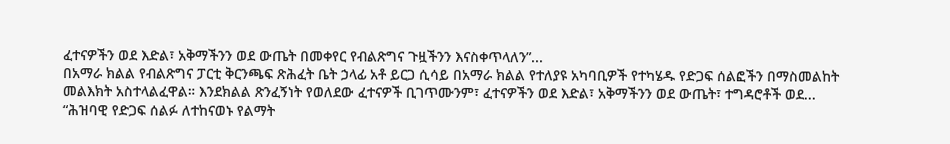ፈተናዎችን ወደ እድል፣ አቅማችንን ወደ ውጤት በመቀየር የብልጽግና ጉዟችንን እናስቀጥላለን”...
በአማራ ክልል የብልጽግና ፓርቲ ቅርንጫፍ ጽሕፈት ቤት ኃላፊ አቶ ይርጋ ሲሳይ በአማራ ክልል የተለያዩ አካባቢዎች የተካሄዱ የድጋፍ ሰልፎችን በማስመልከት መልእክት አስተላልፈዋል። እንደክልል ጽንፈኝነት የወለደው ፈተናዎች ቢገጥሙንም፣ ፈተናዎችን ወደ እድል፣ አቅማችንን ወደ ውጤት፣ ተግዳሮቶች ወደ...
“ሕዝባዊ የድጋፍ ሰልፉ ለተከናወኑ የልማት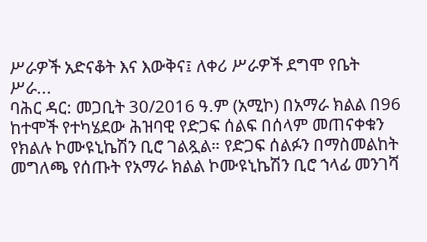ሥራዎች አድናቆት እና እውቅና፤ ለቀሪ ሥራዎች ደግሞ የቤት ሥራ...
ባሕር ዳር: መጋቢት 30/2016 ዓ.ም (አሚኮ) በአማራ ክልል በ96 ከተሞች የተካሄደው ሕዝባዊ የድጋፍ ሰልፍ በሰላም መጠናቀቁን የክልሉ ኮሙዩኒኬሽን ቢሮ ገልጿል። የድጋፍ ሰልፉን በማስመልከት መግለጫ የሰጡት የአማራ ክልል ኮሙዩኒኬሽን ቢሮ ኀላፊ መንገሻ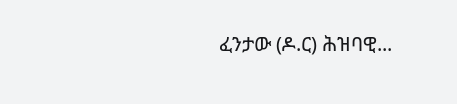ፈንታው (ዶ.ር) ሕዝባዊ...